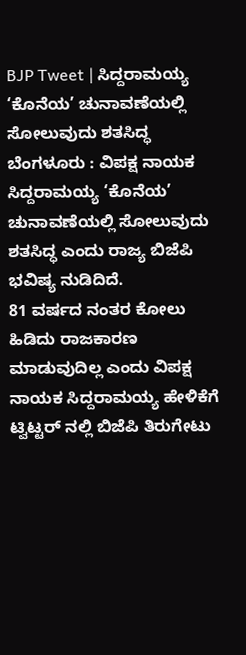BJP Tweet | ಸಿದ್ದರಾಮಯ್ಯ ‘ಕೊನೆಯ’ ಚುನಾವಣೆಯಲ್ಲಿ ಸೋಲುವುದು ಶತಸಿದ್ಧ
ಬೆಂಗಳೂರು : ವಿಪಕ್ಷ ನಾಯಕ ಸಿದ್ದರಾಮಯ್ಯ ‘ಕೊನೆಯ’ ಚುನಾವಣೆಯಲ್ಲಿ ಸೋಲುವುದು ಶತಸಿದ್ಧ ಎಂದು ರಾಜ್ಯ ಬಿಜೆಪಿ ಭವಿಷ್ಯ ನುಡಿದಿದೆ.
81 ವರ್ಷದ ನಂತರ ಕೋಲು ಹಿಡಿದು ರಾಜಕಾರಣ ಮಾಡುವುದಿಲ್ಲ ಎಂದು ವಿಪಕ್ಷ ನಾಯಕ ಸಿದ್ದರಾಮಯ್ಯ ಹೇಳಿಕೆಗೆ ಟ್ವಿಟ್ಟರ್ ನಲ್ಲಿ ಬಿಜೆಪಿ ತಿರುಗೇಟು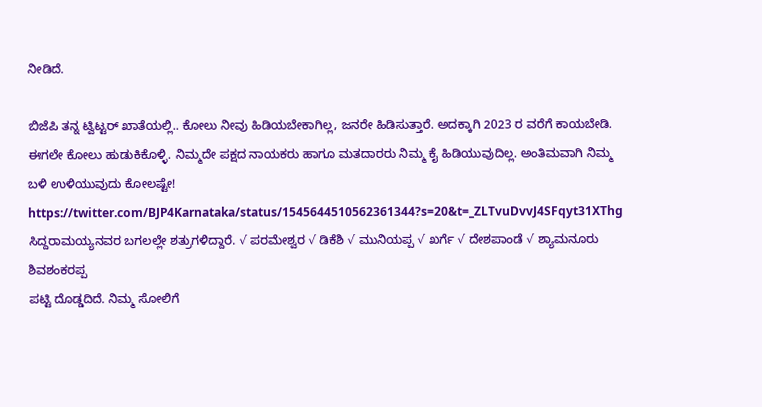ನೀಡಿದೆ.

ಬಿಜೆಪಿ ತನ್ನ ಟ್ವಿಟ್ಟರ್ ಖಾತೆಯಲ್ಲಿ.. ಕೋಲು ನೀವು ಹಿಡಿಯಬೇಕಾಗಿಲ್ಲ, ಜನರೇ ಹಿಡಿಸುತ್ತಾರೆ. ಅದಕ್ಕಾಗಿ 2023 ರ ವರೆಗೆ ಕಾಯಬೇಡಿ. ಈಗಲೇ ಕೋಲು ಹುಡುಕಿಕೊಳ್ಳಿ. ನಿಮ್ಮದೇ ಪಕ್ಷದ ನಾಯಕರು ಹಾಗೂ ಮತದಾರರು ನಿಮ್ಮ ಕೈ ಹಿಡಿಯುವುದಿಲ್ಲ. ಅಂತಿಮವಾಗಿ ನಿಮ್ಮ ಬಳಿ ಉಳಿಯುವುದು ಕೋಲಷ್ಟೇ!
https://twitter.com/BJP4Karnataka/status/1545644510562361344?s=20&t=_ZLTvuDvvJ4SFqyt31XThg
ಸಿದ್ದರಾಮಯ್ಯನವರ ಬಗಲಲ್ಲೇ ಶತ್ರುಗಳಿದ್ದಾರೆ. √ ಪರಮೇಶ್ವರ √ ಡಿಕೆಶಿ √ ಮುನಿಯಪ್ಪ √ ಖರ್ಗೆ √ ದೇಶಪಾಂಡೆ √ ಶ್ಯಾಮನೂರು ಶಿವಶಂಕರಪ್ಪ
ಪಟ್ಟಿ ದೊಡ್ಡದಿದೆ. ನಿಮ್ಮ ಸೋಲಿಗೆ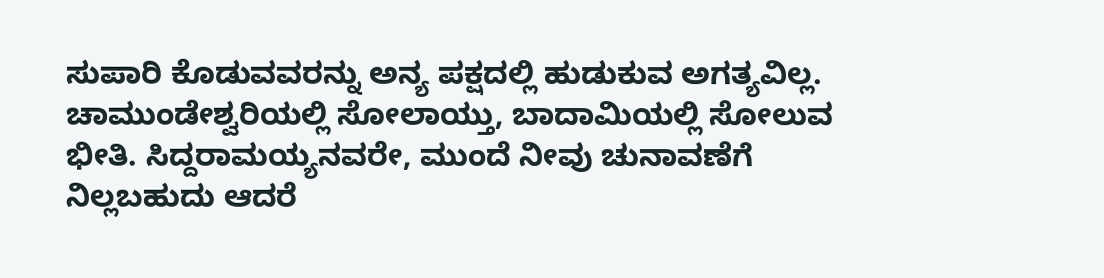ಸುಪಾರಿ ಕೊಡುವವರನ್ನು ಅನ್ಯ ಪಕ್ಷದಲ್ಲಿ ಹುಡುಕುವ ಅಗತ್ಯವಿಲ್ಲ.
ಚಾಮುಂಡೇಶ್ವರಿಯಲ್ಲಿ ಸೋಲಾಯ್ತು, ಬಾದಾಮಿಯಲ್ಲಿ ಸೋಲುವ ಭೀತಿ. ಸಿದ್ದರಾಮಯ್ಯನವರೇ, ಮುಂದೆ ನೀವು ಚುನಾವಣೆಗೆ ನಿಲ್ಲಬಹುದು ಆದರೆ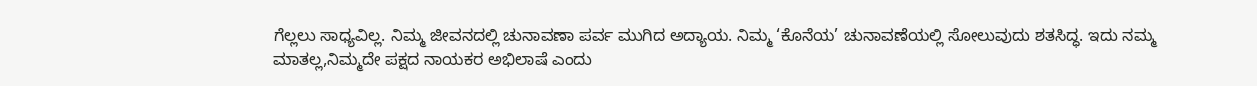ಗೆಲ್ಲಲು ಸಾಧ್ಯವಿಲ್ಲ. ನಿಮ್ಮ ಜೀವನದಲ್ಲಿ ಚುನಾವಣಾ ಪರ್ವ ಮುಗಿದ ಅದ್ಯಾಯ. ನಿಮ್ಮ ‘ಕೊನೆಯ’ ಚುನಾವಣೆಯಲ್ಲಿ ಸೋಲುವುದು ಶತಸಿದ್ಧ. ಇದು ನಮ್ಮ ಮಾತಲ್ಲ,ನಿಮ್ಮದೇ ಪಕ್ಷದ ನಾಯಕರ ಅಭಿಲಾಷೆ ಎಂದು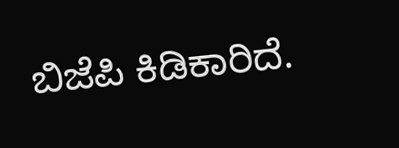ಬಿಜೆಪಿ ಕಿಡಿಕಾರಿದೆ.